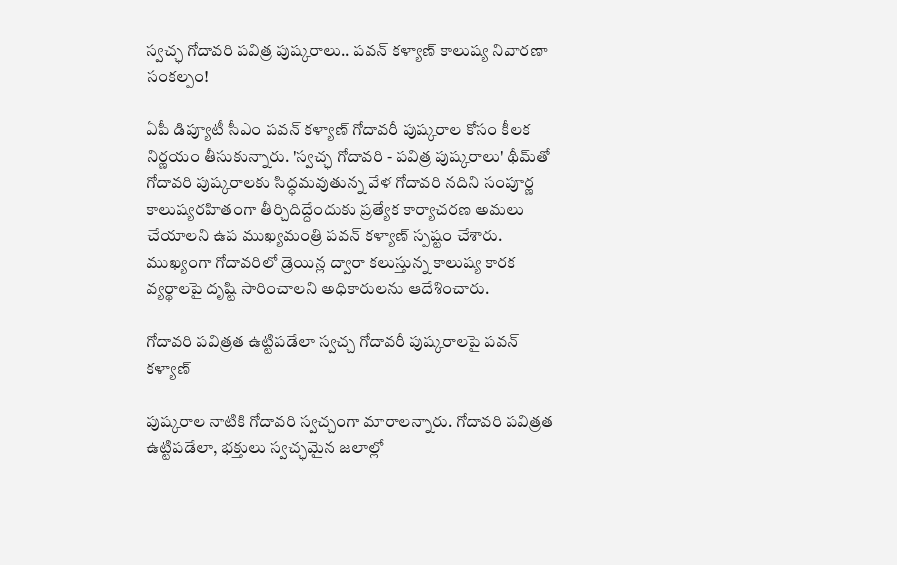స్వచ్ఛ గోదావరి పవిత్ర పుష్కరాలు.. పవన్ కళ్యాణ్ కాలుష్య నివారణా సంకల్పం!

ఏపీ డిప్యూటీ సీఎం పవన్ కళ్యాణ్ గోదావరీ పుష్కరాల కోసం కీలక నిర్ణయం తీసుకున్నారు. 'స్వచ్ఛ గోదావరి - పవిత్ర పుష్కరాలు' థీమ్‌తో గోదావరి పుష్కరాలకు సిద్ధమవుతున్న వేళ గోదావరి నదిని సంపూర్ణ కాలుష్యరహితంగా తీర్చిదిద్దేందుకు ప్రత్యేక కార్యాచరణ అమలు చేయాలని ఉప ముఖ్యమంత్రి పవన్ కళ్యాణ్ స్పష్టం చేశారు. ముఖ్యంగా గోదావరిలో డ్రెయిన్ల ద్వారా కలుస్తున్న కాలుష్య కారక వ్యర్థాలపై దృష్టి సారించాలని అధికారులను ఆదేశించారు.

గోదావరి పవిత్రత ఉట్టిపడేలా స్వచ్చ గోదావరీ పుష్కరాలపై పవన్ కళ్యాణ్

పుష్కరాల నాటికి గోదావరి స్వచ్చంగా మారాలన్నారు. గోదావరి పవిత్రత ఉట్టిపడేలా, భక్తులు స్వచ్ఛమైన జలాల్లో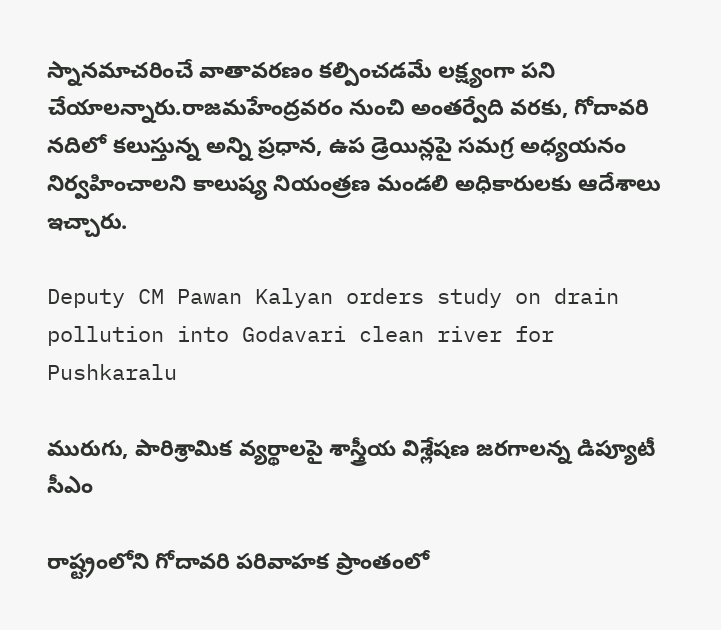స్నానమాచరించే వాతావరణం కల్పించడమే లక్ష్యంగా పని చేయాలన్నారు.రాజమహేంద్రవరం నుంచి అంతర్వేది వరకు, గోదావరి నదిలో కలుస్తున్న అన్ని ప్రధాన, ఉప డ్రెయిన్లపై సమగ్ర అధ్యయనం నిర్వహించాలని కాలుష్య నియంత్రణ మండలి అధికారులకు ఆదేశాలు ఇచ్చారు.

Deputy CM Pawan Kalyan orders study on drain pollution into Godavari clean river for Pushkaralu

మురుగు, పారిశ్రామిక వ్యర్థాలపై శాస్త్రీయ విశ్లేషణ జరగాలన్న డిప్యూటీ సీఎం

రాష్ట్రంలోని గోదావరి పరివాహక ప్రాంతంలో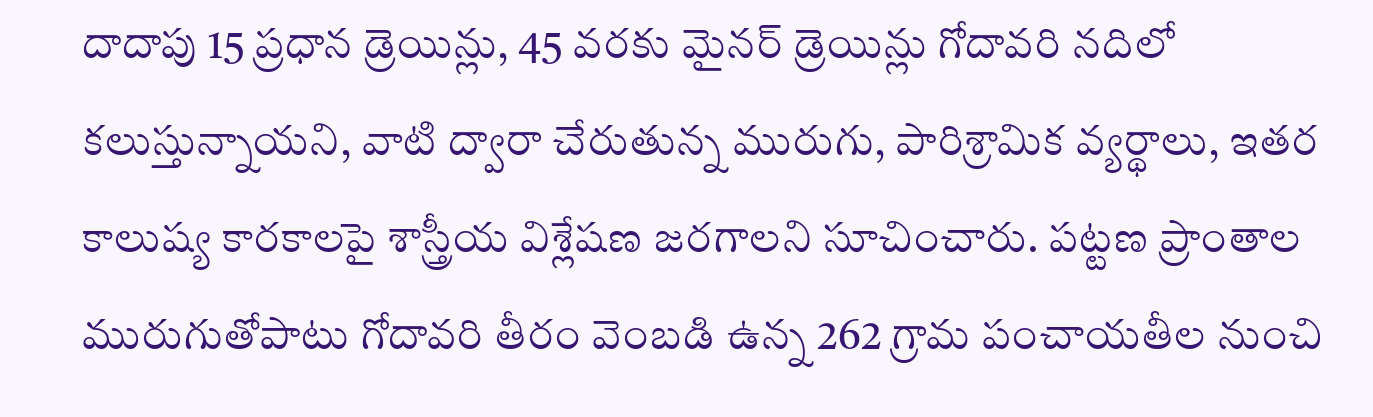దాదాపు 15 ప్రధాన డ్రెయిన్లు, 45 వరకు మైనర్ డ్రెయిన్లు గోదావరి నదిలో కలుస్తున్నాయని, వాటి ద్వారా చేరుతున్న మురుగు, పారిశ్రామిక వ్యర్థాలు, ఇతర కాలుష్య కారకాలపై శాస్త్రీయ విశ్లేషణ జరగాలని సూచించారు. పట్టణ ప్రాంతాల మురుగుతోపాటు గోదావరి తీరం వెంబడి ఉన్న 262 గ్రామ పంచాయతీల నుంచి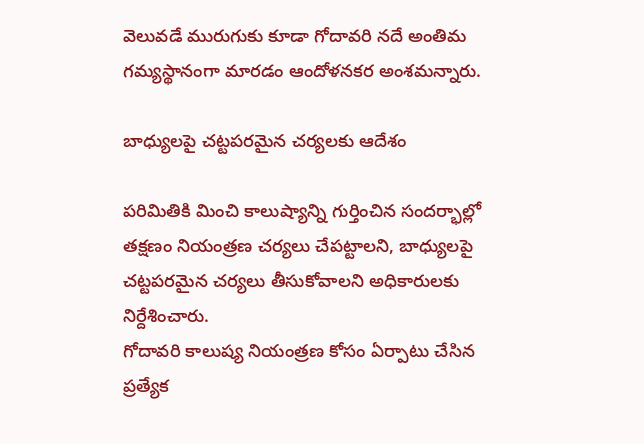వెలువడే మురుగుకు కూడా గోదావరి నదే అంతిమ గమ్యస్థానంగా మారడం ఆందోళనకర అంశమన్నారు.

బాధ్యులపై చట్టపరమైన చర్యలకు ఆదేశం

పరిమితికి మించి కాలుష్యాన్ని గుర్తించిన సందర్భాల్లో తక్షణం నియంత్రణ చర్యలు చేపట్టాలని, బాధ్యులపై చట్టపరమైన చర్యలు తీసుకోవాలని అధికారులకు నిర్దేశించారు.
గోదావరి కాలుష్య నియంత్రణ కోసం ఏర్పాటు చేసిన ప్రత్యేక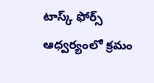టాస్క్ ఫోర్స్ ఆధ్వర్యంలో క్రమం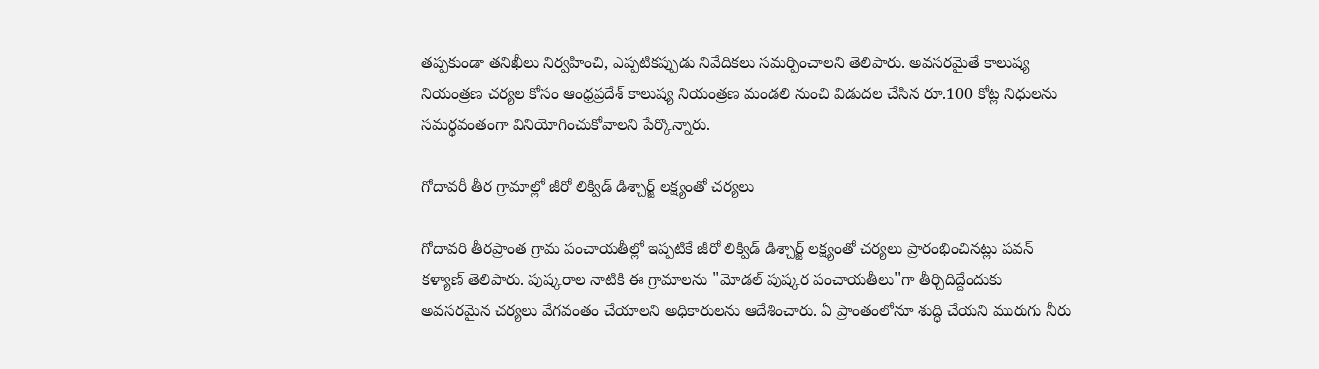తప్పకుండా తనిఖీలు నిర్వహించి, ఎప్పటికప్పుడు నివేదికలు సమర్పించాలని తెలిపారు. అవసరమైతే కాలుష్య నియంత్రణ చర్యల కోసం ఆంధ్రప్రదేశ్ కాలుష్య నియంత్రణ మండలి నుంచి విడుదల చేసిన రూ.100 కోట్ల నిధులను సమర్థవంతంగా వినియోగించుకోవాలని పేర్కొన్నారు.

గోదావరీ తీర గ్రామాల్లో జీరో లిక్విడ్ డిశ్చార్జ్ లక్ష్యంతో చర్యలు

గోదావరి తీరప్రాంత గ్రామ పంచాయతీల్లో ఇప్పటికే జీరో లిక్విడ్ డిశ్చార్జ్ లక్ష్యంతో చర్యలు ప్రారంభించినట్లు పవన్ కళ్యాణ్ తెలిపారు. పుష్కరాల నాటికి ఈ గ్రామాలను "మోడల్ పుష్కర పంచాయతీలు"గా తీర్చిదిద్దేందుకు అవసరమైన చర్యలు వేగవంతం చేయాలని అధికారులను ఆదేశించారు. ఏ ప్రాంతంలోనూ శుద్ధి చేయని మురుగు నీరు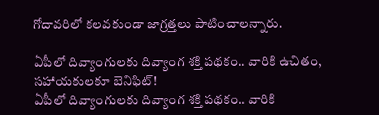గోదావరిలో కలవకుండా జాగ్రత్తలు పాటించాలన్నారు.

ఏపీలో దివ్యాంగులకు దివ్యాంగ శక్తి పథకం.. వారికి ఉచితం, సహాయకులకూ బెనిఫిట్!
ఏపీలో దివ్యాంగులకు దివ్యాంగ శక్తి పథకం.. వారికి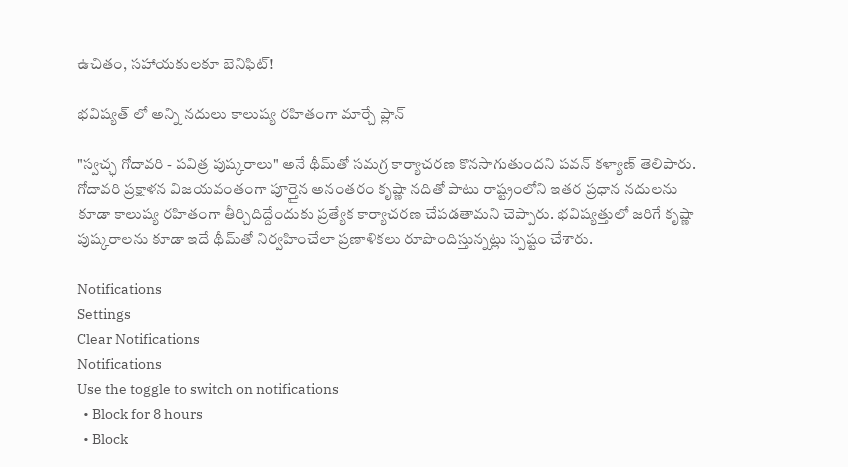ఉచితం, సహాయకులకూ బెనిఫిట్!

భవిష్యత్ లో అన్ని నదులు కాలుష్య రహితంగా మార్చే ప్లాన్

"స్వచ్ఛ గోదావరి - పవిత్ర పుష్కరాలు" అనే థీమ్‌తో సమగ్ర కార్యాచరణ కొనసాగుతుందని పవన్ కళ్యాణ్ తెలిపారు. గోదావరి ప్రక్షాళన విజయవంతంగా పూర్తైన అనంతరం కృష్ణా నదితో పాటు రాష్ట్రంలోని ఇతర ప్రధాన నదులను కూడా కాలుష్య రహితంగా తీర్చిదిద్దేందుకు ప్రత్యేక కార్యాచరణ చేపడతామని చెప్పారు. భవిష్యత్తులో జరిగే కృష్ణా పుష్కరాలను కూడా ఇదే థీమ్‌తో నిర్వహించేలా ప్రణాళికలు రూపొందిస్తున్నట్లు స్పష్టం చేశారు.

Notifications
Settings
Clear Notifications
Notifications
Use the toggle to switch on notifications
  • Block for 8 hours
  • Block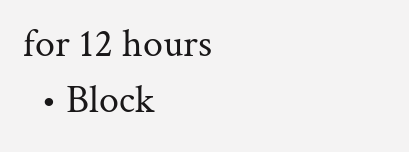for 12 hours
  • Block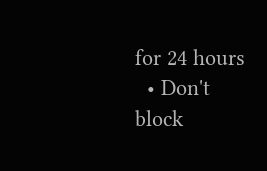for 24 hours
  • Don't block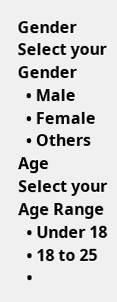Gender
Select your Gender
  • Male
  • Female
  • Others
Age
Select your Age Range
  • Under 18
  • 18 to 25
  •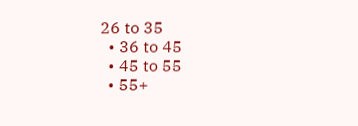26 to 35
  • 36 to 45
  • 45 to 55
  • 55+